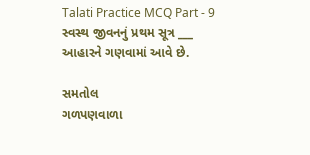Talati Practice MCQ Part - 9
સ્વસ્થ જીવનનું પ્રથમ સૂત્ર ___ આહારને ગણવામાં આવે છે.

સમતોલ
ગળપણવાળા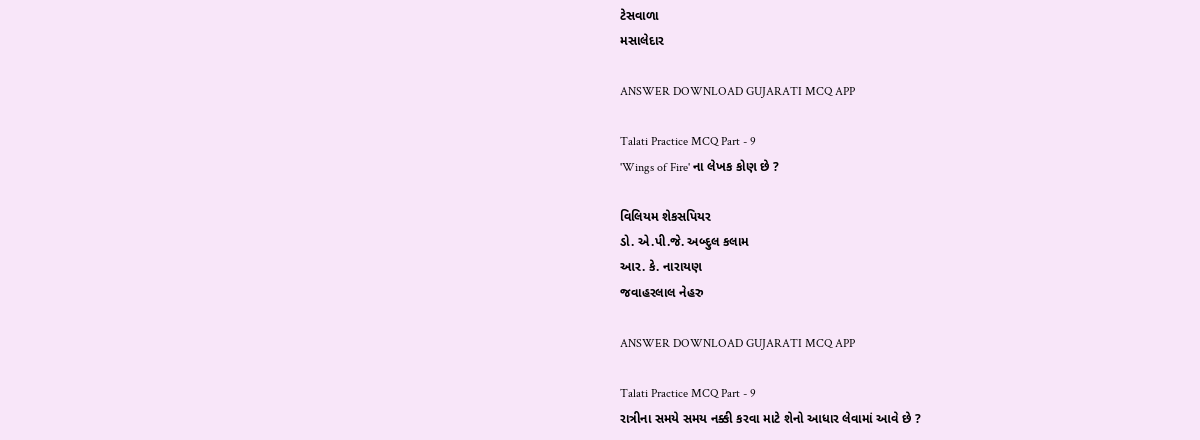ટેસવાળા
મસાલેદાર

ANSWER DOWNLOAD GUJARATI MCQ APP

Talati Practice MCQ Part - 9
'Wings of Fire' ના લેખક કોણ છે ?

વિલિયમ શેકસપિયર
ડો. એ.પી.જે. અબ્દુલ કલામ
આર. કે. નારાયણ
જવાહરલાલ નેહરુ

ANSWER DOWNLOAD GUJARATI MCQ APP

Talati Practice MCQ Part - 9
રાત્રીના સમયે સમય નક્કી કરવા માટે શેનો આધાર લેવામાં આવે છે ?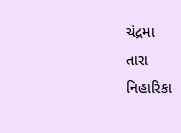ચંદ્રમા
તારા
નિહારિકા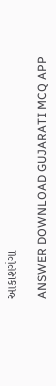આકાશગંગા

ANSWER DOWNLOAD GUJARATI MCQ APP